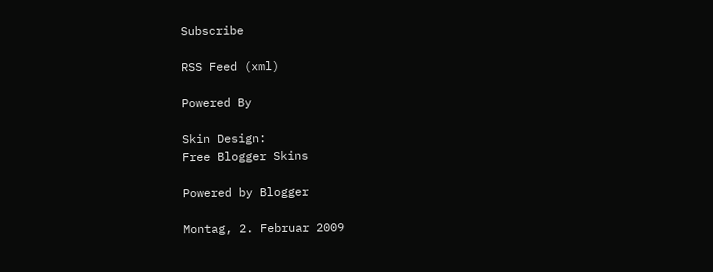Subscribe

RSS Feed (xml)

Powered By

Skin Design:
Free Blogger Skins

Powered by Blogger

Montag, 2. Februar 2009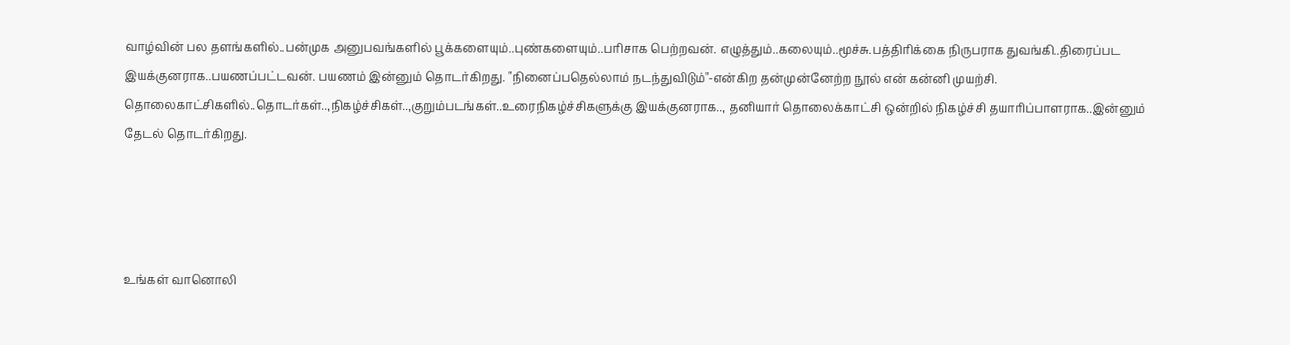வாழ்வின் பல தளங்களில்..பன்முக அனுபவங்களில் பூக்களையும்..புண்களையும்..பரிசாக பெற்றவன். எழுத்தும்..கலையும்..மூச்சு.பத்திரிக்கை நிருபராக துவங்கி..திரைப்பட இயக்குனராக..பயணப்பட்டவன். பயணம் இன்னும் தொடர்கிறது. "நினைப்பதெல்லாம் நடந்துவிடும்"-என்கிற தன்முன்னேற்ற நூல் என் கன்னி முயற்சி. தொலைகாட்சிகளில்..தொடர்கள்..,நிகழ்ச்சிகள்..,குறும்படங்கள்..உரைநிகழ்ச்சிகளுக்கு இயக்குனராக.., தனியார் தொலைக்காட்சி ஒன்றில் நிகழ்ச்சி தயாரிப்பாளராக..இன்னும் தேடல் தொடர்கிறது.




உங்கள் வானொலி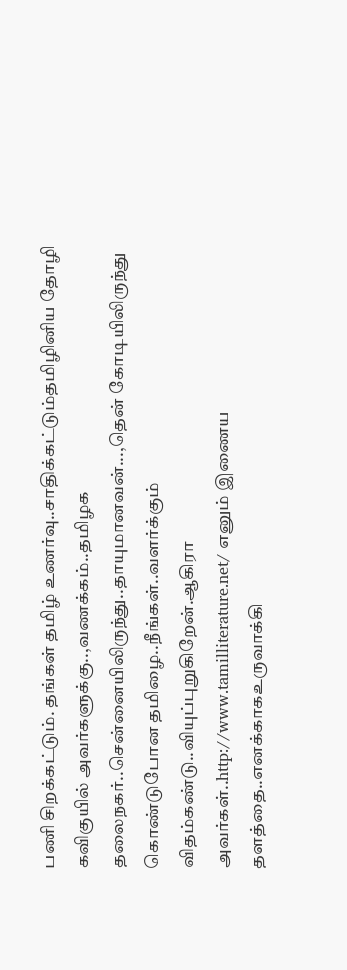பணி சிறக்கட்டும். தங்கள் தமிழ் உணர்வு..சாதிக்கட்டும்தமிழினிய தோழி கவிகுயில் அவர்களுக்கு..,வணக்கம்..தமிழக தலைநகர்..சென்னையிலிருந்து..தாயுமானவன்...,தென் கோடியிலிருந்து கொண்டுபோன தமிழை..நீங்கள்..வளர்க்கும் விதம்கண்டு..வியுப்புறுகிறேன்.ஆகிரா அவர்கள்..http://www.tamilliterature.net/ எனும் இணைய தளத்தை..எனக்காகஉருவாக்கி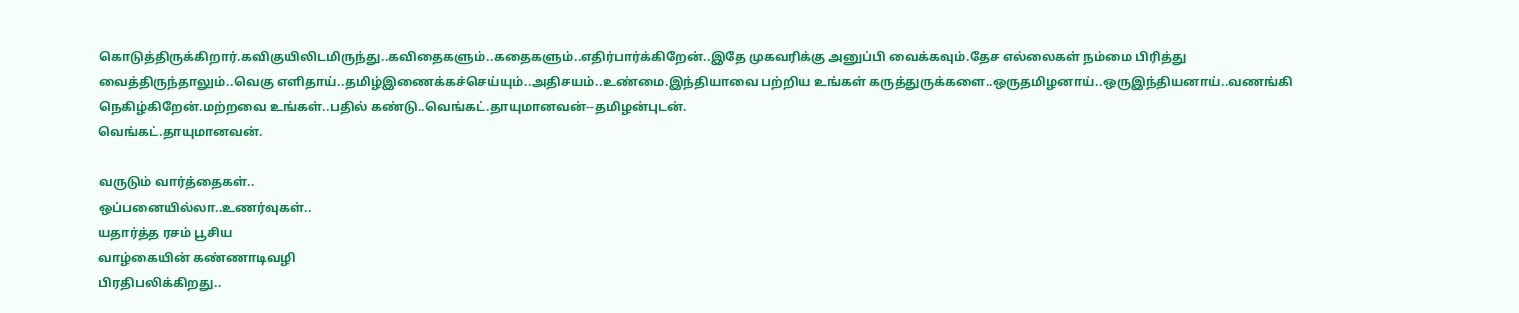கொடுத்திருக்கிறார்.கவிகுயிலிடமிருந்து..கவிதைகளும்..கதைகளும்..எதிர்பார்க்கிறேன்..இதே முகவரிக்கு அனுப்பி வைக்கவும்.தேச எல்லைகள் நம்மை பிரித்து வைத்திருந்தாலும்..வெகு எளிதாய்..தமிழ்இணைக்கச்செய்யும்..அதிசயம்..உண்மை.இந்தியாவை பற்றிய உங்கள் கருத்துருக்களை..ஒருதமிழனாய்..ஒருஇந்தியனாய்..வணங்கி நெகிழ்கிறேன்.மற்றவை உங்கள்..பதில் கண்டு..வெங்கட்.தாயுமானவன்--தமிழன்புடன்.
வெங்கட்.தாயுமானவன்.

வருடும் வார்த்தைகள்..
ஒப்பனையில்லா..உணர்வுகள்..
யதார்த்த ரசம் பூசிய
வாழ்கையின் கண்ணாடிவழி
பிரதிபலிக்கிறது..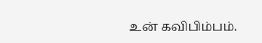உன் கவிபிம்பம்.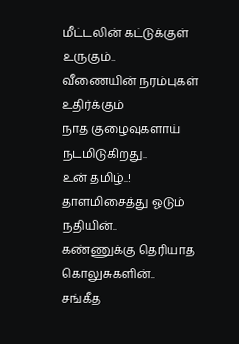மீட்டலின் கட்டுக்குள்
உருகும்..
வீணையின் நரம்புகள் உதிர்க்கும்
நாத குழைவுகளாய்
நடமிடுகிறது..
உன் தமிழ்..!
தாளமிசைத்து ஓடும்
நதியின்..
கண்ணுக்கு தெரியாத
கொலுசுகளின்..
சங்கீத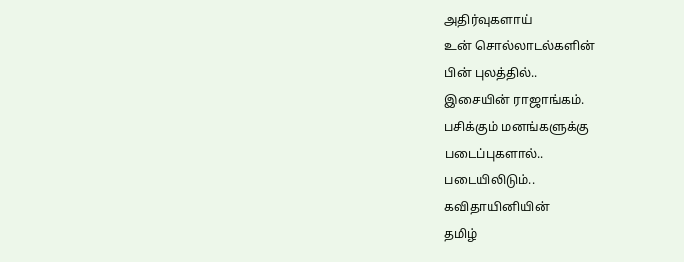அதிர்வுகளாய்
உன் சொல்லாடல்களின்
பின் புலத்தில்..
இசையின் ராஜாங்கம்.
பசிக்கும் மனங்களுக்கு
படைப்புகளால்..
படையிலிடும்..
கவிதாயினியின்
தமிழ்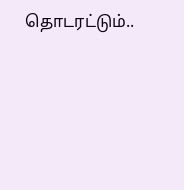தொடரட்டும்..